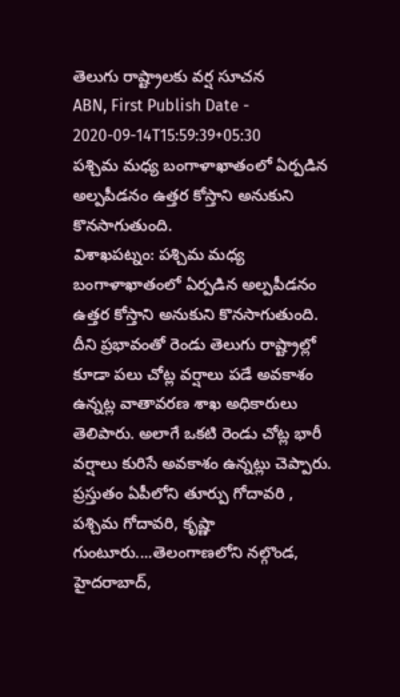తెలుగు రాష్ట్రాలకు వర్ష సూచన
ABN, First Publish Date - 2020-09-14T15:59:39+05:30
పశ్చిమ మధ్య బంగాళాఖాతంలో ఏర్పడిన అల్పపీడనం ఉత్తర కోస్తాని అనుకుని కొనసాగుతుంది.
విశాఖపట్నం: పశ్చిమ మధ్య బంగాళాఖాతంలో ఏర్పడిన అల్పపీడనం ఉత్తర కోస్తాని అనుకుని కొనసాగుతుంది. దీని ప్రభావంతో రెండు తెలుగు రాష్ట్రాల్లో కూడా పలు చోట్ల వర్షాలు పడే అవకాశం ఉన్నట్ల వాతావరణ శాఖ అధికారులు తెలిపారు. అలాగే ఒకటి రెండు చోట్ల భారీ వర్షాలు కురిసే అవకాశం ఉన్నట్లు చెప్పారు. ప్రస్తుతం ఏపీలోని తూర్పు గోదావరి , పశ్చిమ గోదావరి, కృష్ణా గుంటూరు....తెలంగాణలోని నల్గొండ, హైదరాబాద్,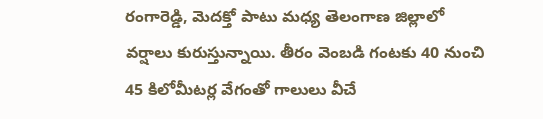రంగారెడ్డి, మెదక్తో పాటు మధ్య తెలంగాణ జిల్లాలో వర్షాలు కురుస్తున్నాయి. తీరం వెంబడి గంటకు 40 నుంచి 45 కిలోమీటర్ల వేగంతో గాలులు వీచే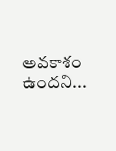అవకాశం ఉందని...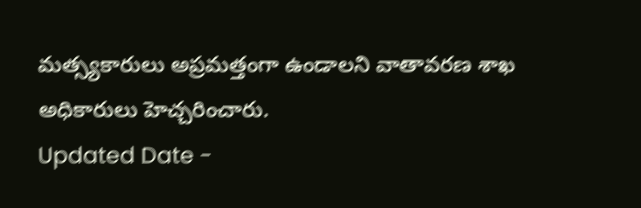మత్స్యకారులు అప్రమత్తంగా ఉండాలని వాతావరణ శాఖ అధికారులు హెచ్చరించారు.
Updated Date -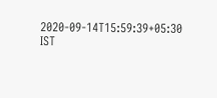2020-09-14T15:59:39+05:30 IST